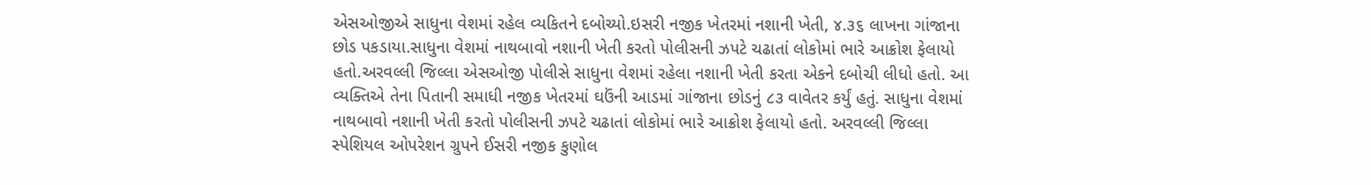એસઓજીએ સાધુના વેશમાં રહેલ વ્યકિતને દબોચ્યો.ઇસરી નજીક ખેતરમાં નશાની ખેતી, ૪.૩૬ લાખના ગાંજાના છોડ પકડાયા.સાધુના વેશમાં નાથબાવો નશાની ખેતી કરતો પોલીસની ઝપટે ચઢાતાં લોકોમાં ભારે આક્રોશ ફેલાયો હતો.અરવલ્લી જિલ્લા એસઓજી પોલીસે સાધુના વેશમાં રહેલા નશાની ખેતી કરતા એકને દબોચી લીધો હતો. આ વ્યક્તિએ તેના પિતાની સમાધી નજીક ખેતરમાં ઘઉંની આડમાં ગાંજાના છોડનું ૮૩ વાવેતર કર્યું હતું. સાધુના વેશમાં નાથબાવો નશાની ખેતી કરતો પોલીસની ઝપટે ચઢાતાં લોકોમાં ભારે આક્રોશ ફેલાયો હતો. અરવલ્લી જિલ્લા સ્પેશિયલ ઓપરેશન ગ્રુપને ઈસરી નજીક કુણોલ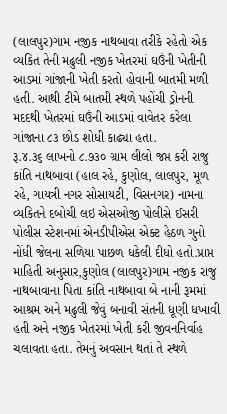(લાલપુર)ગામ નજીક નાથબાવા તરીકે રહેતો એક વ્યકિત તેની મઢુલી નજીક ખેતરમાં ઘઉંની ખેતીની આડમાં ગાંજાની ખેતી કરતો હોવાની બાતમી મળી હતી. આથી ટીમે બાતમી સ્થળે પહોંચી ડ્રોનની મદદથી ખેતરમાં ઘઉંની આડમાં વાવેતર કરેલા ગાંજાના ૮૩ છોડ શોધી કાઢ્યા હતા.
રૂ.૪.૩૬ લાખનો ૮.૭૩૦ ગ્રામ લીલો જપ્ત કરી રાજુ કાંતિ નાથબાવા (હાલ રહે, કુણોલ, લાલપુર, મૂળ રહે, ગાયત્રી નગર સોસાયટી, વિસનગર) નામના વ્યકિતને દબોચી લઇ એસઓજી પોલીસે ઈસરી પોલીસ સ્ટેશનમાં એનડીપીએસ એક્ટ હેઠળ ગુનો નોંધી જેલના સળિયા પાછળ ધકેલી દીધો હતો.પ્રાપ્ત માહિતી અનુસાર,કુણોલ (લાલપુર)ગામ નજીક રાજુ નાથબાવાના પિતા કાંતિ નાથબાવા બે નાની રૂમમાં આશ્રમ અને મઢુલી જેવું બનાવી સંતની ધૂણી ધખાવી હતી અને નજીક ખેતરમાં ખેતી કરી જીવનનિર્વાહ ચલાવતા હતા. તેમનું અવસાન થતાં તે સ્થળે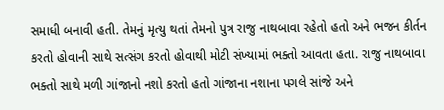સમાધી બનાવી હતી. તેમનું મૃત્યુ થતાં તેમનો પુત્ર રાજુ નાથબાવા રહેતો હતો અને ભજન કીર્તન કરતો હોવાની સાથે સત્સંગ કરતો હોવાથી મોટી સંખ્યામાં ભક્તો આવતા હતા. રાજુ નાથબાવા ભક્તો સાથે મળી ગાંજાનો નશો કરતો હતો ગાંજાના નશાના પગલે સાંજે અને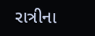રાત્રીના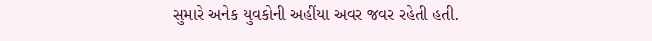સુમારે અનેક યુવકોની અહીંયા અવર જવર રહેતી હતી.